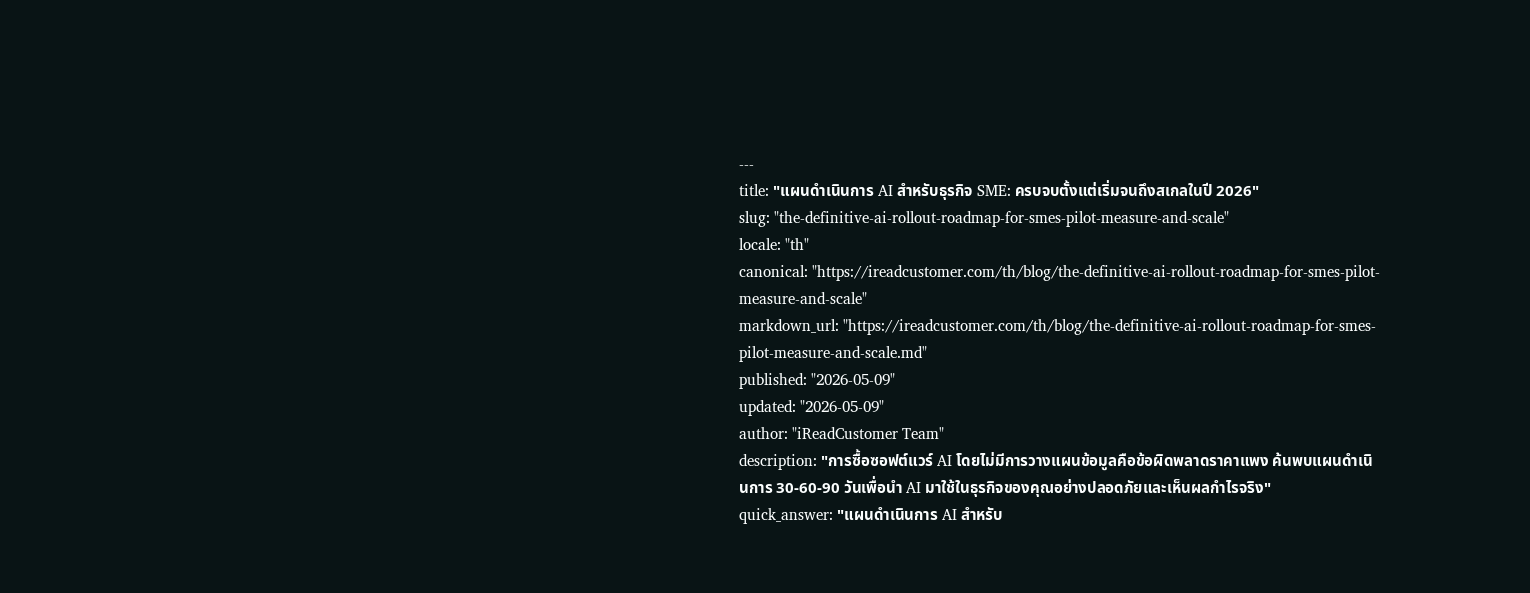---
title: "แผนดำเนินการ AI สำหรับธุรกิจ SME: ครบจบตั้งแต่เริ่มจนถึงสเกลในปี 2026"
slug: "the-definitive-ai-rollout-roadmap-for-smes-pilot-measure-and-scale"
locale: "th"
canonical: "https://ireadcustomer.com/th/blog/the-definitive-ai-rollout-roadmap-for-smes-pilot-measure-and-scale"
markdown_url: "https://ireadcustomer.com/th/blog/the-definitive-ai-rollout-roadmap-for-smes-pilot-measure-and-scale.md"
published: "2026-05-09"
updated: "2026-05-09"
author: "iReadCustomer Team"
description: "การซื้อซอฟต์แวร์ AI โดยไม่มีการวางแผนข้อมูลคือข้อผิดพลาดราคาแพง ค้นพบแผนดำเนินการ 30-60-90 วันเพื่อนำ AI มาใช้ในธุรกิจของคุณอย่างปลอดภัยและเห็นผลกำไรจริง"
quick_answer: "แผนดำเนินการ AI สำหรับ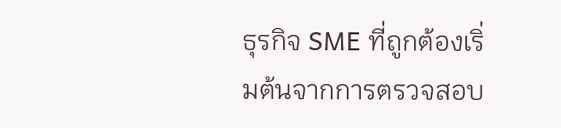ธุรกิจ SME ที่ถูกต้องเริ่มต้นจากการตรวจสอบ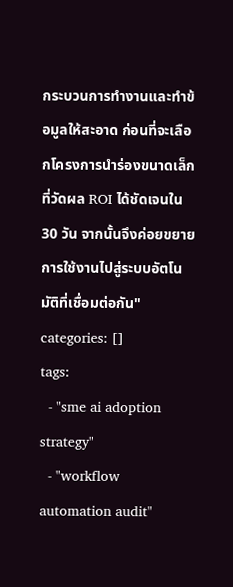กระบวนการทำงานและทำข้อมูลให้สะอาด ก่อนที่จะเลือกโครงการนำร่องขนาดเล็กที่วัดผล ROI ได้ชัดเจนใน 30 วัน จากนั้นจึงค่อยขยายการใช้งานไปสู่ระบบอัตโนมัติที่เชื่อมต่อกัน"
categories: []
tags:
  - "sme ai adoption strategy"
  - "workflow automation audit"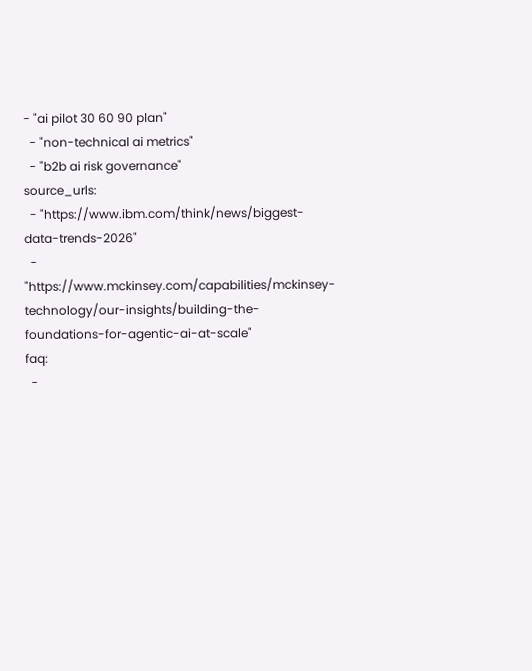- "ai pilot 30 60 90 plan"
  - "non-technical ai metrics"
  - "b2b ai risk governance"
source_urls:
  - "https://www.ibm.com/think/news/biggest-data-trends-2026"
  - "https://www.mckinsey.com/capabilities/mckinsey-technology/our-insights/building-the-foundations-for-agentic-ai-at-scale"
faq:
  -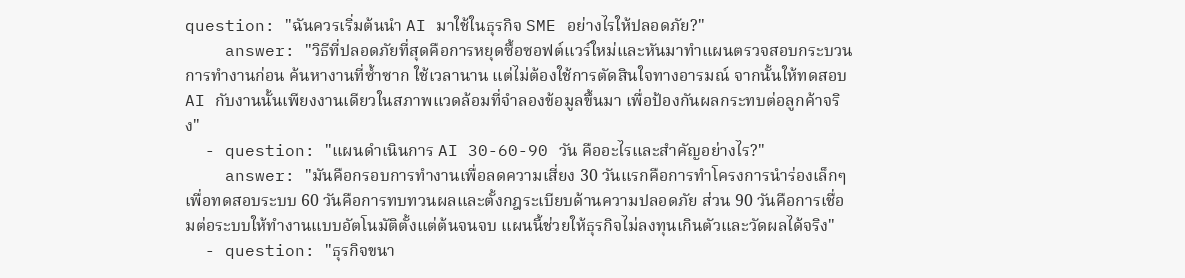question: "ฉันควรเริ่มต้นนำ AI มาใช้ในธุรกิจ SME อย่างไรให้ปลอดภัย?"
    answer: "วิธีที่ปลอดภัยที่สุดคือการหยุดซื้อซอฟต์แวร์ใหม่และหันมาทำแผนตรวจสอบกระบวนการทำงานก่อน ค้นหางานที่ซ้ำซาก ใช้เวลานาน แต่ไม่ต้องใช้การตัดสินใจทางอารมณ์ จากนั้นให้ทดสอบ AI กับงานนั้นเพียงงานเดียวในสภาพแวดล้อมที่จำลองข้อมูลขึ้นมา เพื่อป้องกันผลกระทบต่อลูกค้าจริง"
  - question: "แผนดำเนินการ AI 30-60-90 วัน คืออะไรและสำคัญอย่างไร?"
    answer: "มันคือกรอบการทำงานเพื่อลดความเสี่ยง 30 วันแรกคือการทำโครงการนำร่องเล็กๆ เพื่อทดสอบระบบ 60 วันคือการทบทวนผลและตั้งกฎระเบียบด้านความปลอดภัย ส่วน 90 วันคือการเชื่อมต่อระบบให้ทำงานแบบอัตโนมัติตั้งแต่ต้นจนจบ แผนนี้ช่วยให้ธุรกิจไม่ลงทุนเกินตัวและวัดผลได้จริง"
  - question: "ธุรกิจขนา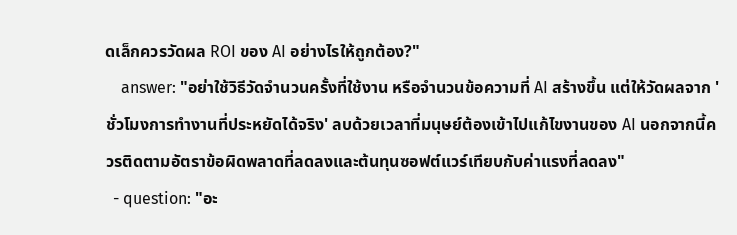ดเล็กควรวัดผล ROI ของ AI อย่างไรให้ถูกต้อง?"
    answer: "อย่าใช้วิธีวัดจำนวนครั้งที่ใช้งาน หรือจำนวนข้อความที่ AI สร้างขึ้น แต่ให้วัดผลจาก 'ชั่วโมงการทำงานที่ประหยัดได้จริง' ลบด้วยเวลาที่มนุษย์ต้องเข้าไปแก้ไขงานของ AI นอกจากนี้ควรติดตามอัตราข้อผิดพลาดที่ลดลงและต้นทุนซอฟต์แวร์เทียบกับค่าแรงที่ลดลง"
  - question: "อะ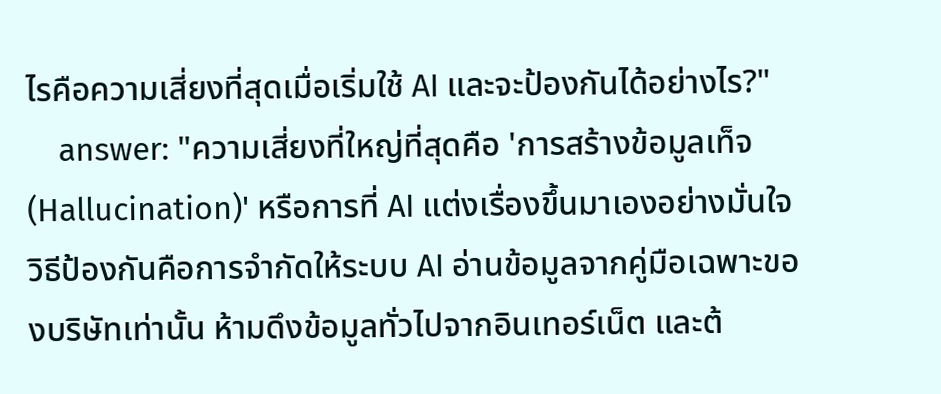ไรคือความเสี่ยงที่สุดเมื่อเริ่มใช้ AI และจะป้องกันได้อย่างไร?"
    answer: "ความเสี่ยงที่ใหญ่ที่สุดคือ 'การสร้างข้อมูลเท็จ (Hallucination)' หรือการที่ AI แต่งเรื่องขึ้นมาเองอย่างมั่นใจ วิธีป้องกันคือการจำกัดให้ระบบ AI อ่านข้อมูลจากคู่มือเฉพาะของบริษัทเท่านั้น ห้ามดึงข้อมูลทั่วไปจากอินเทอร์เน็ต และต้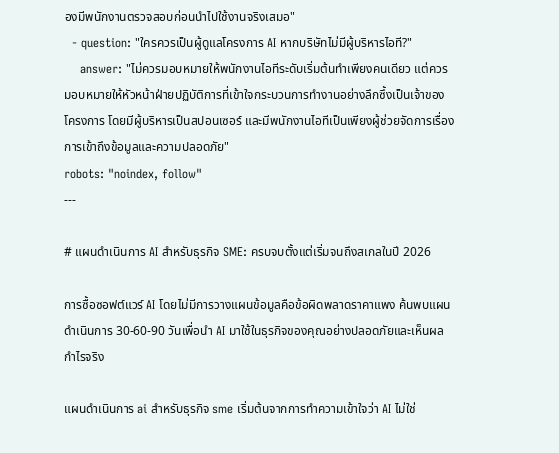องมีพนักงานตรวจสอบก่อนนำไปใช้งานจริงเสมอ"
  - question: "ใครควรเป็นผู้ดูแลโครงการ AI หากบริษัทไม่มีผู้บริหารไอที?"
    answer: "ไม่ควรมอบหมายให้พนักงานไอทีระดับเริ่มต้นทำเพียงคนเดียว แต่ควรมอบหมายให้หัวหน้าฝ่ายปฏิบัติการที่เข้าใจกระบวนการทำงานอย่างลึกซึ้งเป็นเจ้าของโครงการ โดยมีผู้บริหารเป็นสปอนเซอร์ และมีพนักงานไอทีเป็นเพียงผู้ช่วยจัดการเรื่องการเข้าถึงข้อมูลและความปลอดภัย"
robots: "noindex, follow"
---

# แผนดำเนินการ AI สำหรับธุรกิจ SME: ครบจบตั้งแต่เริ่มจนถึงสเกลในปี 2026

การซื้อซอฟต์แวร์ AI โดยไม่มีการวางแผนข้อมูลคือข้อผิดพลาดราคาแพง ค้นพบแผนดำเนินการ 30-60-90 วันเพื่อนำ AI มาใช้ในธุรกิจของคุณอย่างปลอดภัยและเห็นผลกำไรจริง

แผนดำเนินการ ai สำหรับธุรกิจ sme เริ่มต้นจากการทำความเข้าใจว่า AI ไม่ใช่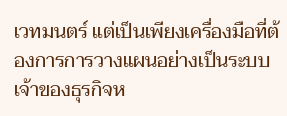เวทมนตร์ แต่เป็นเพียงเครื่องมือที่ต้องการการวางแผนอย่างเป็นระบบ เจ้าของธุรกิจห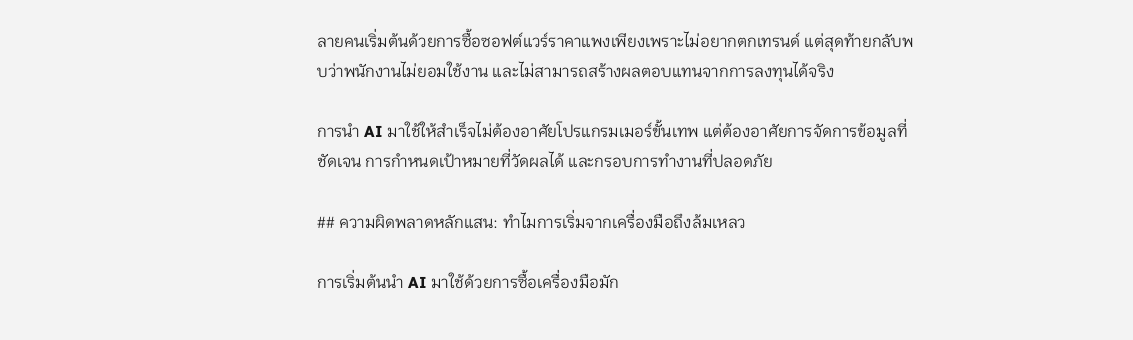ลายคนเริ่มต้นด้วยการซื้อซอฟต์แวร์ราคาแพงเพียงเพราะไม่อยากตกเทรนด์ แต่สุดท้ายกลับพบว่าพนักงานไม่ยอมใช้งาน และไม่สามารถสร้างผลตอบแทนจากการลงทุนได้จริง

การนำ AI มาใช้ให้สำเร็จไม่ต้องอาศัยโปรแกรมเมอร์ขั้นเทพ แต่ต้องอาศัยการจัดการข้อมูลที่ชัดเจน การกำหนดเป้าหมายที่วัดผลได้ และกรอบการทำงานที่ปลอดภัย

## ความผิดพลาดหลักแสน: ทำไมการเริ่มจากเครื่องมือถึงล้มเหลว

การเริ่มต้นนำ AI มาใช้ด้วยการซื้อเครื่องมือมัก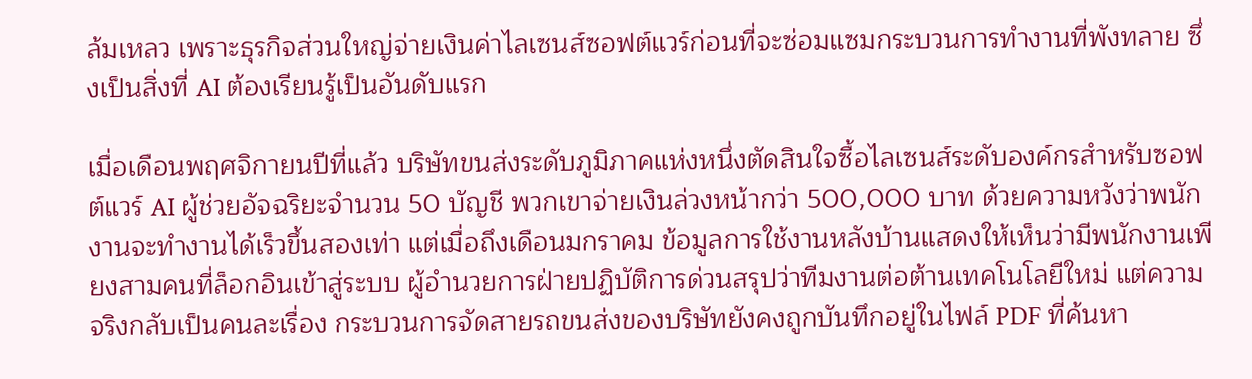ล้มเหลว เพราะธุรกิจส่วนใหญ่จ่ายเงินค่าไลเซนส์ซอฟต์แวร์ก่อนที่จะซ่อมแซมกระบวนการทำงานที่พังทลาย ซึ่งเป็นสิ่งที่ AI ต้องเรียนรู้เป็นอันดับแรก

เมื่อเดือนพฤศจิกายนปีที่แล้ว บริษัทขนส่งระดับภูมิภาคแห่งหนึ่งตัดสินใจซื้อไลเซนส์ระดับองค์กรสำหรับซอฟต์แวร์ AI ผู้ช่วยอัจฉริยะจำนวน 50 บัญชี พวกเขาจ่ายเงินล่วงหน้ากว่า 500,000 บาท ด้วยความหวังว่าพนักงานจะทำงานได้เร็วขึ้นสองเท่า แต่เมื่อถึงเดือนมกราคม ข้อมูลการใช้งานหลังบ้านแสดงให้เห็นว่ามีพนักงานเพียงสามคนที่ล็อกอินเข้าสู่ระบบ ผู้อำนวยการฝ่ายปฏิบัติการด่วนสรุปว่าทีมงานต่อต้านเทคโนโลยีใหม่ แต่ความจริงกลับเป็นคนละเรื่อง กระบวนการจัดสายรถขนส่งของบริษัทยังคงถูกบันทึกอยู่ในไฟล์ PDF ที่ค้นหา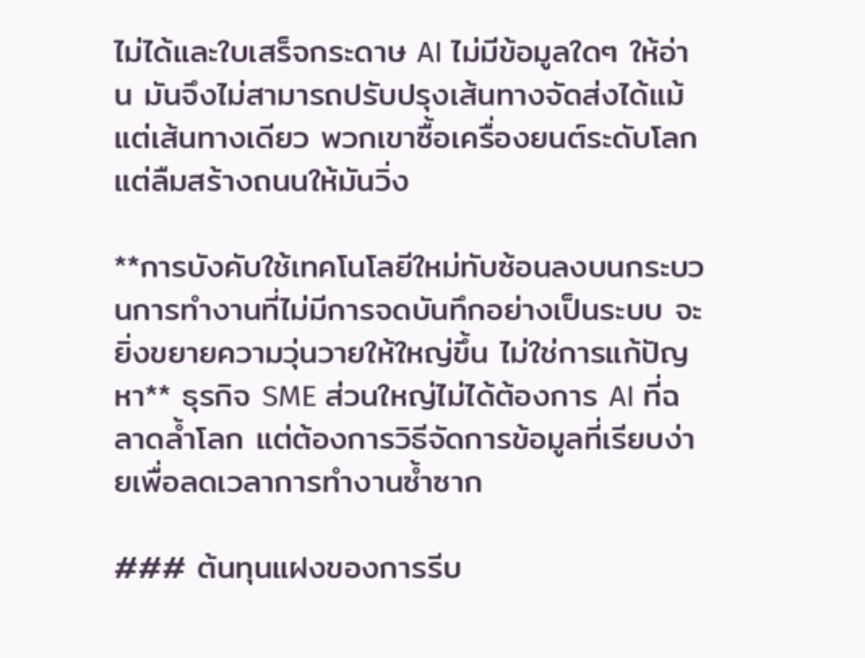ไม่ได้และใบเสร็จกระดาษ AI ไม่มีข้อมูลใดๆ ให้อ่าน มันจึงไม่สามารถปรับปรุงเส้นทางจัดส่งได้แม้แต่เส้นทางเดียว พวกเขาซื้อเครื่องยนต์ระดับโลก แต่ลืมสร้างถนนให้มันวิ่ง

**การบังคับใช้เทคโนโลยีใหม่ทับซ้อนลงบนกระบวนการทำงานที่ไม่มีการจดบันทึกอย่างเป็นระบบ จะยิ่งขยายความวุ่นวายให้ใหญ่ขึ้น ไม่ใช่การแก้ปัญหา** ธุรกิจ SME ส่วนใหญ่ไม่ได้ต้องการ AI ที่ฉลาดล้ำโลก แต่ต้องการวิธีจัดการข้อมูลที่เรียบง่ายเพื่อลดเวลาการทำงานซ้ำซาก

### ต้นทุนแฝงของการรีบ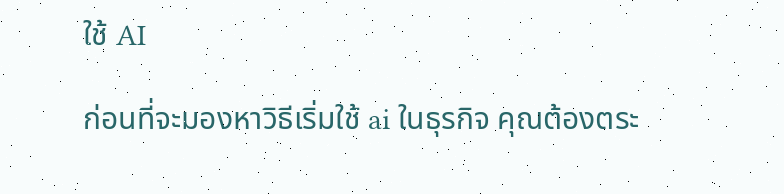ใช้ AI

ก่อนที่จะมองหาวิธีเริ่มใช้ ai ในธุรกิจ คุณต้องตระ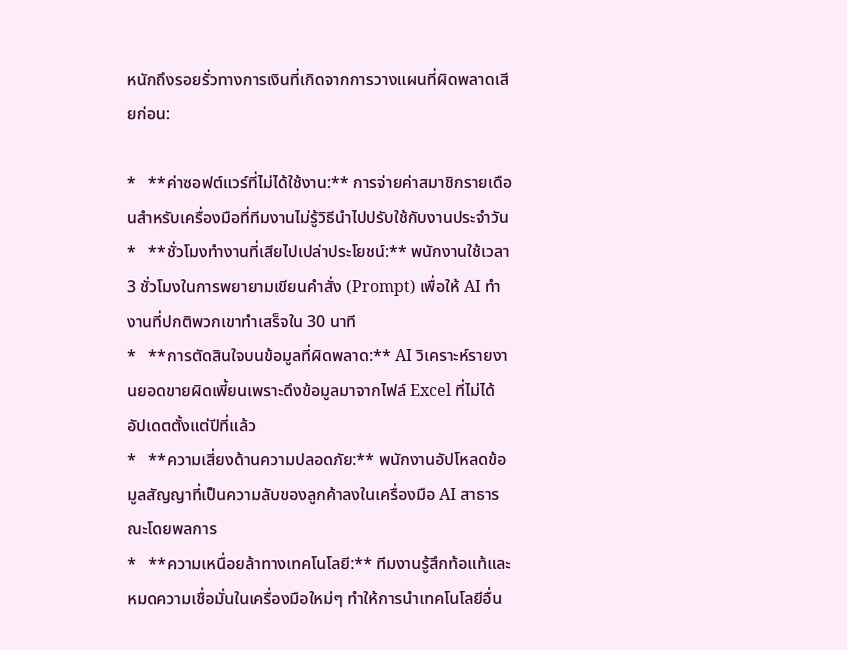หนักถึงรอยรั่วทางการเงินที่เกิดจากการวางแผนที่ผิดพลาดเสียก่อน:

*   **ค่าซอฟต์แวร์ที่ไม่ได้ใช้งาน:** การจ่ายค่าสมาชิกรายเดือนสำหรับเครื่องมือที่ทีมงานไม่รู้วิธีนำไปปรับใช้กับงานประจำวัน
*   **ชั่วโมงทำงานที่เสียไปเปล่าประโยชน์:** พนักงานใช้เวลา 3 ชั่วโมงในการพยายามเขียนคำสั่ง (Prompt) เพื่อให้ AI ทำงานที่ปกติพวกเขาทำเสร็จใน 30 นาที
*   **การตัดสินใจบนข้อมูลที่ผิดพลาด:** AI วิเคราะห์รายงานยอดขายผิดเพี้ยนเพราะดึงข้อมูลมาจากไฟล์ Excel ที่ไม่ได้อัปเดตตั้งแต่ปีที่แล้ว
*   **ความเสี่ยงด้านความปลอดภัย:** พนักงานอัปโหลดข้อมูลสัญญาที่เป็นความลับของลูกค้าลงในเครื่องมือ AI สาธารณะโดยพลการ
*   **ความเหนื่อยล้าทางเทคโนโลยี:** ทีมงานรู้สึกท้อแท้และหมดความเชื่อมั่นในเครื่องมือใหม่ๆ ทำให้การนำเทคโนโลยีอื่น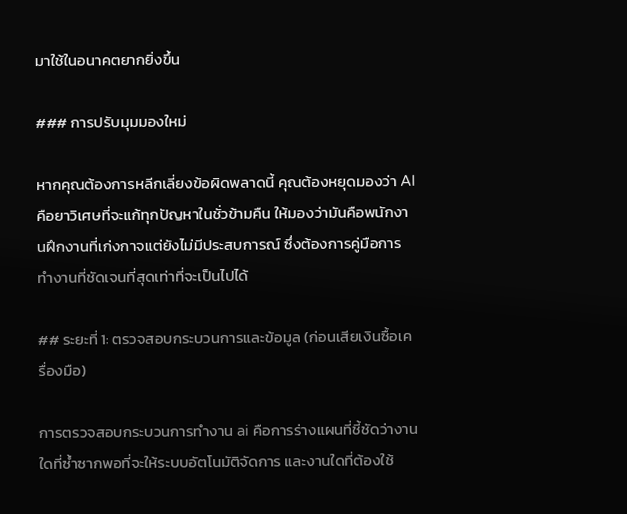มาใช้ในอนาคตยากยิ่งขึ้น

### การปรับมุมมองใหม่

หากคุณต้องการหลีกเลี่ยงข้อผิดพลาดนี้ คุณต้องหยุดมองว่า AI คือยาวิเศษที่จะแก้ทุกปัญหาในชั่วข้ามคืน ให้มองว่ามันคือพนักงานฝึกงานที่เก่งกาจแต่ยังไม่มีประสบการณ์ ซึ่งต้องการคู่มือการทำงานที่ชัดเจนที่สุดเท่าที่จะเป็นไปได้

## ระยะที่ 1: ตรวจสอบกระบวนการและข้อมูล (ก่อนเสียเงินซื้อเครื่องมือ)

การตรวจสอบกระบวนการทำงาน ai คือการร่างแผนที่ชี้ชัดว่างานใดที่ซ้ำซากพอที่จะให้ระบบอัตโนมัติจัดการ และงานใดที่ต้องใช้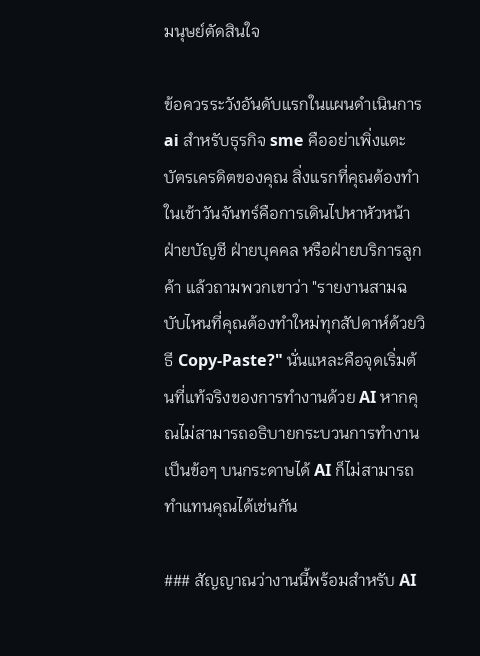มนุษย์ตัดสินใจ

ข้อควรระวังอันดับแรกในแผนดำเนินการ ai สำหรับธุรกิจ sme คืออย่าเพิ่งแตะบัตรเครดิตของคุณ สิ่งแรกที่คุณต้องทำในเช้าวันจันทร์คือการเดินไปหาหัวหน้าฝ่ายบัญชี ฝ่ายบุคคล หรือฝ่ายบริการลูกค้า แล้วถามพวกเขาว่า "รายงานสามฉบับไหนที่คุณต้องทำใหม่ทุกสัปดาห์ด้วยวิธี Copy-Paste?" นั่นแหละคือจุดเริ่มต้นที่แท้จริงของการทำงานด้วย AI หากคุณไม่สามารถอธิบายกระบวนการทำงานเป็นข้อๆ บนกระดาษได้ AI ก็ไม่สามารถทำแทนคุณได้เช่นกัน

### สัญญาณว่างานนี้พร้อมสำหรับ AI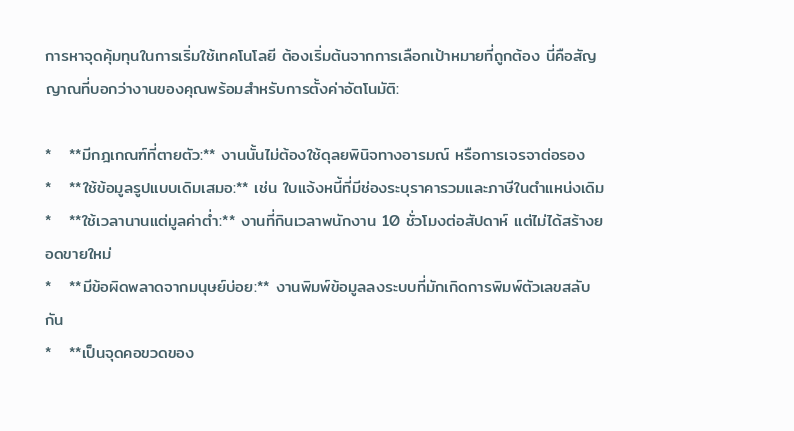การหาจุดคุ้มทุนในการเริ่มใช้เทคโนโลยี ต้องเริ่มต้นจากการเลือกเป้าหมายที่ถูกต้อง นี่คือสัญญาณที่บอกว่างานของคุณพร้อมสำหรับการตั้งค่าอัตโนมัติ:

*   **มีกฎเกณฑ์ที่ตายตัว:** งานนั้นไม่ต้องใช้ดุลยพินิจทางอารมณ์ หรือการเจรจาต่อรอง
*   **ใช้ข้อมูลรูปแบบเดิมเสมอ:** เช่น ใบแจ้งหนี้ที่มีช่องระบุราคารวมและภาษีในตำแหน่งเดิม
*   **ใช้เวลานานแต่มูลค่าต่ำ:** งานที่กินเวลาพนักงาน 10 ชั่วโมงต่อสัปดาห์ แต่ไม่ได้สร้างยอดขายใหม่
*   **มีข้อผิดพลาดจากมนุษย์บ่อย:** งานพิมพ์ข้อมูลลงระบบที่มักเกิดการพิมพ์ตัวเลขสลับกัน
*   **เป็นจุดคอขวดของ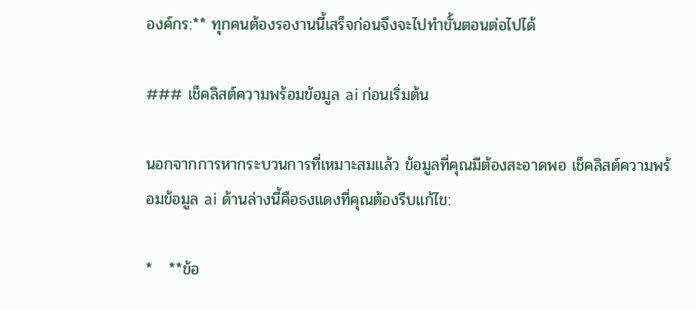องค์กร:** ทุกคนต้องรองานนี้เสร็จก่อนจึงจะไปทำขั้นตอนต่อไปได้

### เช็คลิสต์ความพร้อมข้อมูล ai ก่อนเริ่มต้น

นอกจากการหากระบวนการที่เหมาะสมแล้ว ข้อมูลที่คุณมีต้องสะอาดพอ เช็คลิสต์ความพร้อมข้อมูล ai ด้านล่างนี้คือธงแดงที่คุณต้องรีบแก้ไข:

*   **ข้อ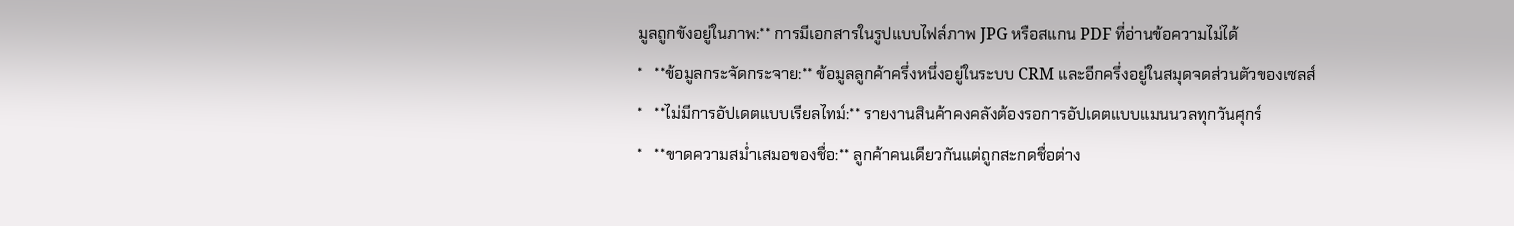มูลถูกขังอยู่ในภาพ:** การมีเอกสารในรูปแบบไฟล์ภาพ JPG หรือสแกน PDF ที่อ่านข้อความไม่ได้
*   **ข้อมูลกระจัดกระจาย:** ข้อมูลลูกค้าครึ่งหนึ่งอยู่ในระบบ CRM และอีกครึ่งอยู่ในสมุดจดส่วนตัวของเซลส์
*   **ไม่มีการอัปเดตแบบเรียลไทม์:** รายงานสินค้าคงคลังต้องรอการอัปเดตแบบแมนนวลทุกวันศุกร์
*   **ขาดความสม่ำเสมอของชื่อ:** ลูกค้าคนเดียวกันแต่ถูกสะกดชื่อต่าง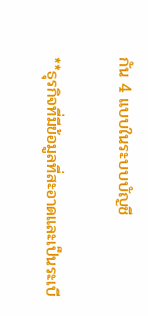กัน 4 แบบในระบบบัญชี

**ธุรกิจที่มีข้อมูลที่สะอาดและเป็นระเบี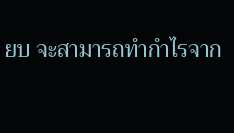ยบ จะสามารถทำกำไรจาก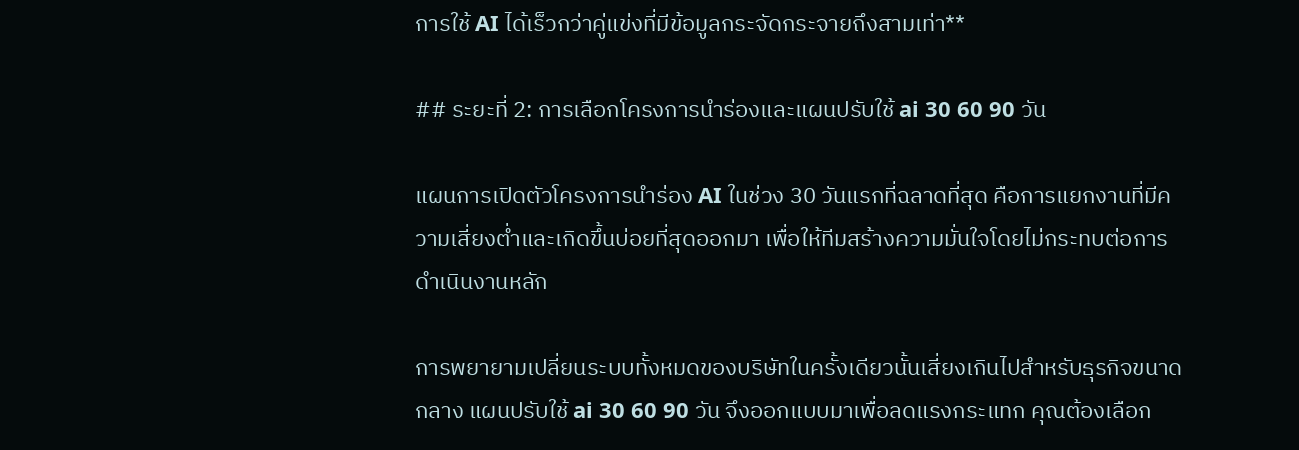การใช้ AI ได้เร็วกว่าคู่แข่งที่มีข้อมูลกระจัดกระจายถึงสามเท่า**

## ระยะที่ 2: การเลือกโครงการนำร่องและแผนปรับใช้ ai 30 60 90 วัน

แผนการเปิดตัวโครงการนำร่อง AI ในช่วง 30 วันแรกที่ฉลาดที่สุด คือการแยกงานที่มีความเสี่ยงต่ำและเกิดขึ้นบ่อยที่สุดออกมา เพื่อให้ทีมสร้างความมั่นใจโดยไม่กระทบต่อการดำเนินงานหลัก

การพยายามเปลี่ยนระบบทั้งหมดของบริษัทในครั้งเดียวนั้นเสี่ยงเกินไปสำหรับธุรกิจขนาดกลาง แผนปรับใช้ ai 30 60 90 วัน จึงออกแบบมาเพื่อลดแรงกระแทก คุณต้องเลือก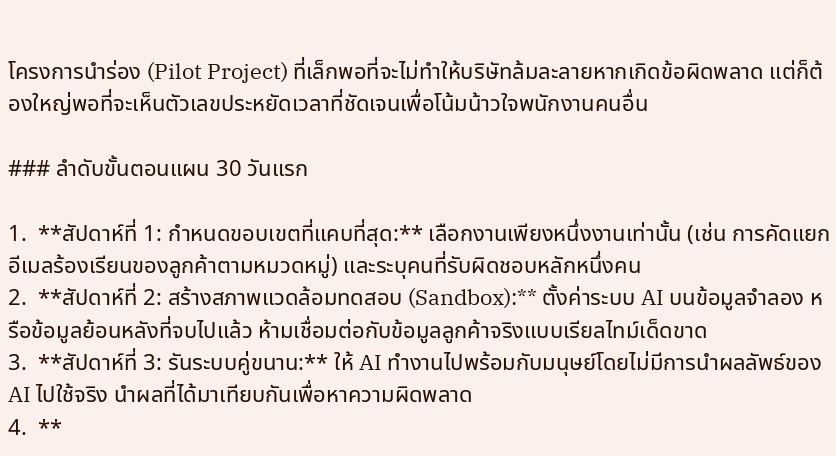โครงการนำร่อง (Pilot Project) ที่เล็กพอที่จะไม่ทำให้บริษัทล้มละลายหากเกิดข้อผิดพลาด แต่ก็ต้องใหญ่พอที่จะเห็นตัวเลขประหยัดเวลาที่ชัดเจนเพื่อโน้มน้าวใจพนักงานคนอื่น

### ลำดับขั้นตอนแผน 30 วันแรก

1.  **สัปดาห์ที่ 1: กำหนดขอบเขตที่แคบที่สุด:** เลือกงานเพียงหนึ่งงานเท่านั้น (เช่น การคัดแยกอีเมลร้องเรียนของลูกค้าตามหมวดหมู่) และระบุคนที่รับผิดชอบหลักหนึ่งคน
2.  **สัปดาห์ที่ 2: สร้างสภาพแวดล้อมทดสอบ (Sandbox):** ตั้งค่าระบบ AI บนข้อมูลจำลอง หรือข้อมูลย้อนหลังที่จบไปแล้ว ห้ามเชื่อมต่อกับข้อมูลลูกค้าจริงแบบเรียลไทม์เด็ดขาด
3.  **สัปดาห์ที่ 3: รันระบบคู่ขนาน:** ให้ AI ทำงานไปพร้อมกับมนุษย์โดยไม่มีการนำผลลัพธ์ของ AI ไปใช้จริง นำผลที่ได้มาเทียบกันเพื่อหาความผิดพลาด
4.  **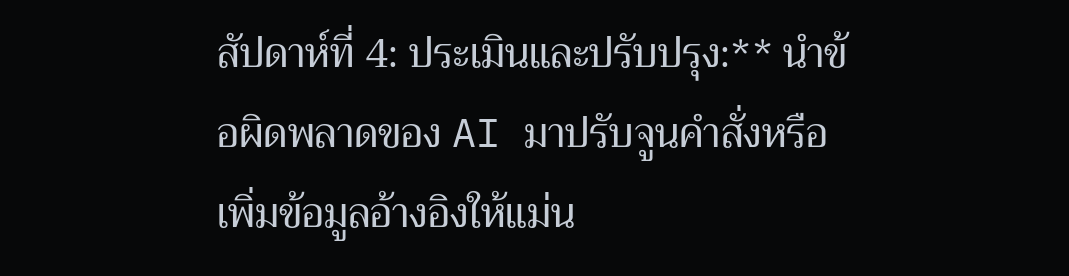สัปดาห์ที่ 4: ประเมินและปรับปรุง:** นำข้อผิดพลาดของ AI มาปรับจูนคำสั่งหรือเพิ่มข้อมูลอ้างอิงให้แม่น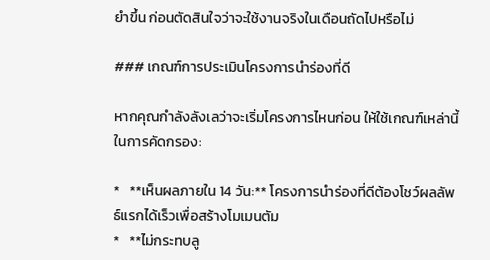ยำขึ้น ก่อนตัดสินใจว่าจะใช้งานจริงในเดือนถัดไปหรือไม่

### เกณฑ์การประเมินโครงการนำร่องที่ดี

หากคุณกำลังลังเลว่าจะเริ่มโครงการไหนก่อน ให้ใช้เกณฑ์เหล่านี้ในการคัดกรอง:

*   **เห็นผลภายใน 14 วัน:** โครงการนำร่องที่ดีต้องโชว์ผลลัพธ์แรกได้เร็วเพื่อสร้างโมเมนตัม
*   **ไม่กระทบลู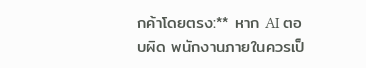กค้าโดยตรง:** หาก AI ตอบผิด พนักงานภายในควรเป็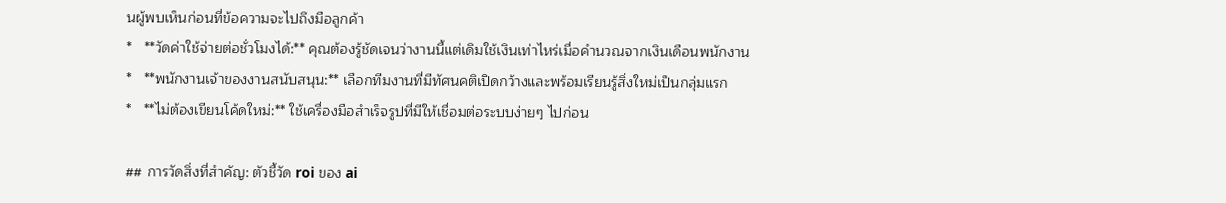นผู้พบเห็นก่อนที่ข้อความจะไปถึงมือลูกค้า
*   **วัดค่าใช้จ่ายต่อชั่วโมงได้:** คุณต้องรู้ชัดเจนว่างานนี้แต่เดิมใช้เงินเท่าไหร่เมื่อคำนวณจากเงินเดือนพนักงาน
*   **พนักงานเจ้าของงานสนับสนุน:** เลือกทีมงานที่มีทัศนคติเปิดกว้างและพร้อมเรียนรู้สิ่งใหม่เป็นกลุ่มแรก
*   **ไม่ต้องเขียนโค้ดใหม่:** ใช้เครื่องมือสำเร็จรูปที่มีให้เชื่อมต่อระบบง่ายๆ ไปก่อน

## การวัดสิ่งที่สำคัญ: ตัวชี้วัด roi ของ ai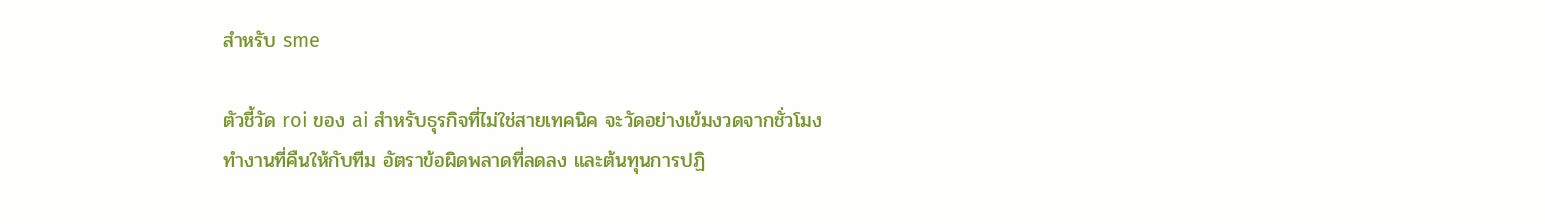สำหรับ sme

ตัวชี้วัด roi ของ ai สำหรับธุรกิจที่ไม่ใช่สายเทคนิค จะวัดอย่างเข้มงวดจากชั่วโมงทำงานที่คืนให้กับทีม อัตราข้อผิดพลาดที่ลดลง และต้นทุนการปฏิ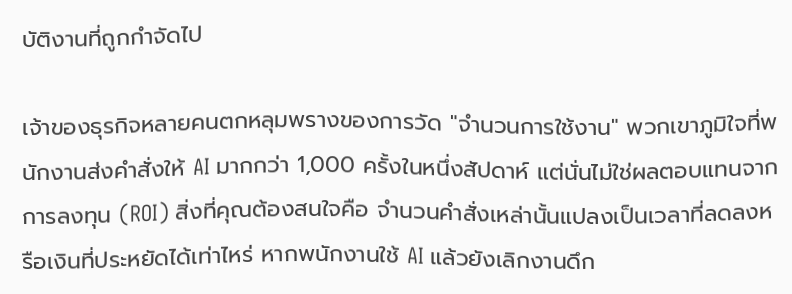บัติงานที่ถูกกำจัดไป

เจ้าของธุรกิจหลายคนตกหลุมพรางของการวัด "จำนวนการใช้งาน" พวกเขาภูมิใจที่พนักงานส่งคำสั่งให้ AI มากกว่า 1,000 ครั้งในหนึ่งสัปดาห์ แต่นั่นไม่ใช่ผลตอบแทนจากการลงทุน (ROI) สิ่งที่คุณต้องสนใจคือ จำนวนคำสั่งเหล่านั้นแปลงเป็นเวลาที่ลดลงหรือเงินที่ประหยัดได้เท่าไหร่ หากพนักงานใช้ AI แล้วยังเลิกงานดึก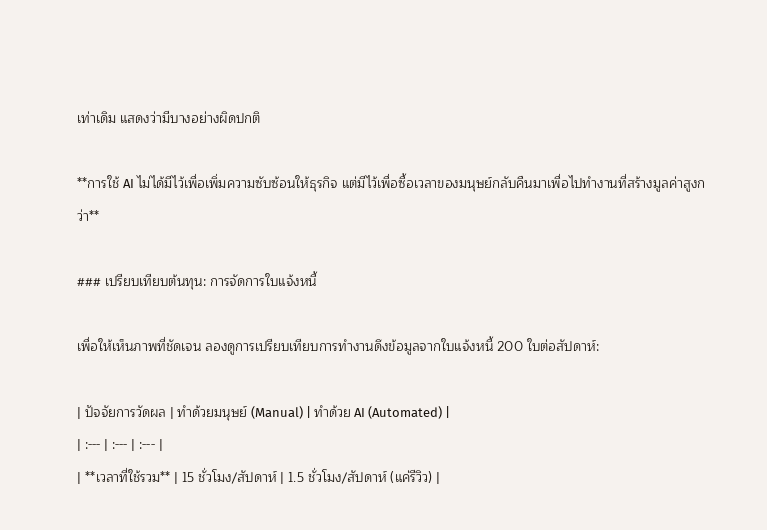เท่าเดิม แสดงว่ามีบางอย่างผิดปกติ

**การใช้ AI ไม่ได้มีไว้เพื่อเพิ่มความซับซ้อนให้ธุรกิจ แต่มีไว้เพื่อซื้อเวลาของมนุษย์กลับคืนมาเพื่อไปทำงานที่สร้างมูลค่าสูงกว่า**

### เปรียบเทียบต้นทุน: การจัดการใบแจ้งหนี้

เพื่อให้เห็นภาพที่ชัดเจน ลองดูการเปรียบเทียบการทำงานดึงข้อมูลจากใบแจ้งหนี้ 200 ใบต่อสัปดาห์:

| ปัจจัยการวัดผล | ทำด้วยมนุษย์ (Manual) | ทำด้วย AI (Automated) |
| :--- | :--- | :--- |
| **เวลาที่ใช้รวม** | 15 ชั่วโมง/สัปดาห์ | 1.5 ชั่วโมง/สัปดาห์ (แค่รีวิว) |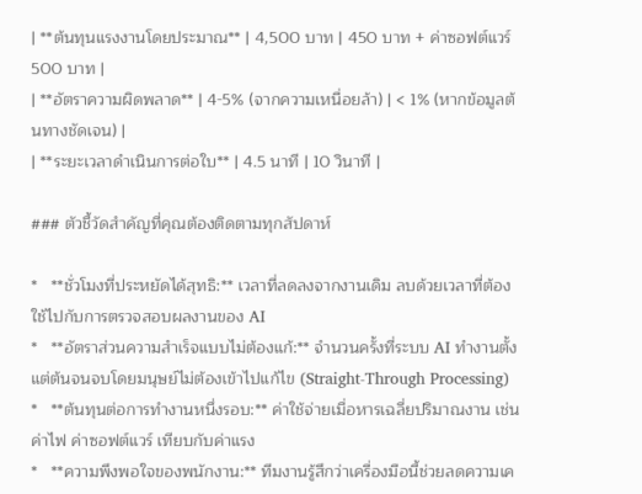| **ต้นทุนแรงงานโดยประมาณ** | 4,500 บาท | 450 บาท + ค่าซอฟต์แวร์ 500 บาท |
| **อัตราความผิดพลาด** | 4-5% (จากความเหนื่อยล้า) | < 1% (หากข้อมูลต้นทางชัดเจน) |
| **ระยะเวลาดำเนินการต่อใบ** | 4.5 นาที | 10 วินาที |

### ตัวชี้วัดสำคัญที่คุณต้องติดตามทุกสัปดาห์

*   **ชั่วโมงที่ประหยัดได้สุทธิ:** เวลาที่ลดลงจากงานเดิม ลบด้วยเวลาที่ต้องใช้ไปกับการตรวจสอบผลงานของ AI
*   **อัตราส่วนความสำเร็จแบบไม่ต้องแก้:** จำนวนครั้งที่ระบบ AI ทำงานตั้งแต่ต้นจนจบโดยมนุษย์ไม่ต้องเข้าไปแก้ไข (Straight-Through Processing)
*   **ต้นทุนต่อการทำงานหนึ่งรอบ:** ค่าใช้จ่ายเมื่อหารเฉลี่ยปริมาณงาน เช่น ค่าไฟ ค่าซอฟต์แวร์ เทียบกับค่าแรง
*   **ความพึงพอใจของพนักงาน:** ทีมงานรู้สึกว่าเครื่องมือนี้ช่วยลดความเค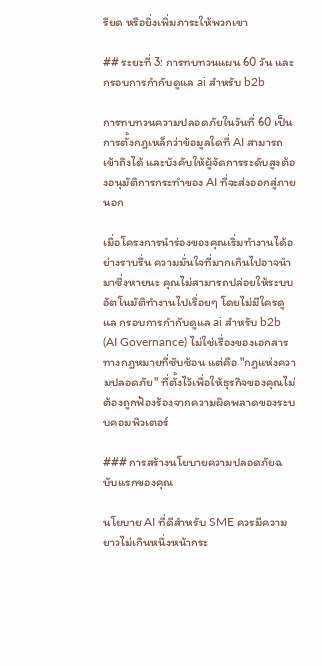รียด หรือยิ่งเพิ่มภาระให้พวกเขา

## ระยะที่ 3: การทบทวนแผน 60 วัน และกรอบการกำกับดูแล ai สำหรับ b2b

การทบทวนความปลอดภัยในวันที่ 60 เป็นการตั้งกฎเหล็กว่าข้อมูลใดที่ AI สามารถเข้าถึงได้ และบังคับให้ผู้จัดการระดับสูงต้องอนุมัติการกระทำของ AI ที่จะส่งออกสู่ภายนอก

เมื่อโครงการนำร่องของคุณเริ่มทำงานได้อย่างราบรื่น ความมั่นใจที่มากเกินไปอาจนำมาซึ่งหายนะ คุณไม่สามารถปล่อยให้ระบบอัตโนมัติทำงานไปเรื่อยๆ โดยไม่มีใครดูแล กรอบการกำกับดูแล ai สำหรับ b2b (AI Governance) ไม่ใช่เรื่องของเอกสารทางกฎหมายที่ซับซ้อน แต่คือ "กฎแห่งความปลอดภัย" ที่ตั้งไว้เพื่อให้ธุรกิจของคุณไม่ต้องถูกฟ้องร้องจากความผิดพลาดของระบบคอมพิวเตอร์

### การสร้างนโยบายความปลอดภัยฉบับแรกของคุณ

นโยบาย AI ที่ดีสำหรับ SME ควรมีความยาวไม่เกินหนึ่งหน้ากระ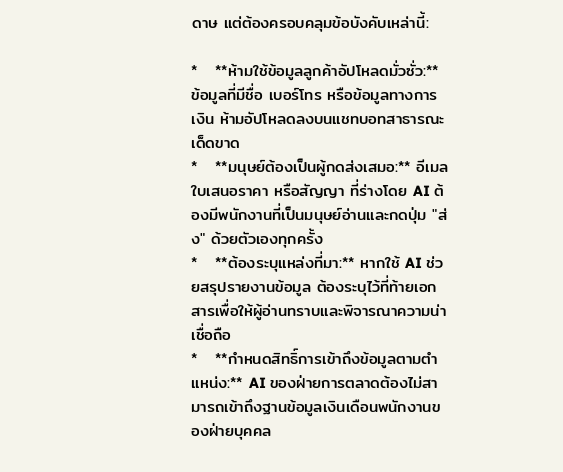ดาษ แต่ต้องครอบคลุมข้อบังคับเหล่านี้:

*   **ห้ามใช้ข้อมูลลูกค้าอัปโหลดมั่วซั่ว:** ข้อมูลที่มีชื่อ เบอร์โทร หรือข้อมูลทางการเงิน ห้ามอัปโหลดลงบนแชทบอทสาธารณะเด็ดขาด
*   **มนุษย์ต้องเป็นผู้กดส่งเสมอ:** อีเมล ใบเสนอราคา หรือสัญญา ที่ร่างโดย AI ต้องมีพนักงานที่เป็นมนุษย์อ่านและกดปุ่ม "ส่ง" ด้วยตัวเองทุกครั้ง
*   **ต้องระบุแหล่งที่มา:** หากใช้ AI ช่วยสรุปรายงานข้อมูล ต้องระบุไว้ที่ท้ายเอกสารเพื่อให้ผู้อ่านทราบและพิจารณาความน่าเชื่อถือ
*   **กำหนดสิทธิ์การเข้าถึงข้อมูลตามตำแหน่ง:** AI ของฝ่ายการตลาดต้องไม่สามารถเข้าถึงฐานข้อมูลเงินเดือนพนักงานของฝ่ายบุคคล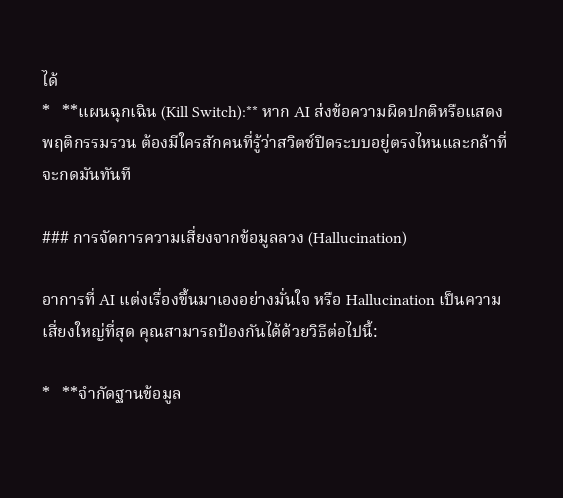ได้
*   **แผนฉุกเฉิน (Kill Switch):** หาก AI ส่งข้อความผิดปกติหรือแสดงพฤติกรรมรวน ต้องมีใครสักคนที่รู้ว่าสวิตช์ปิดระบบอยู่ตรงไหนและกล้าที่จะกดมันทันที

### การจัดการความเสี่ยงจากข้อมูลลวง (Hallucination)

อาการที่ AI แต่งเรื่องขึ้นมาเองอย่างมั่นใจ หรือ Hallucination เป็นความเสี่ยงใหญ่ที่สุด คุณสามารถป้องกันได้ด้วยวิธีต่อไปนี้:

*   **จำกัดฐานข้อมูล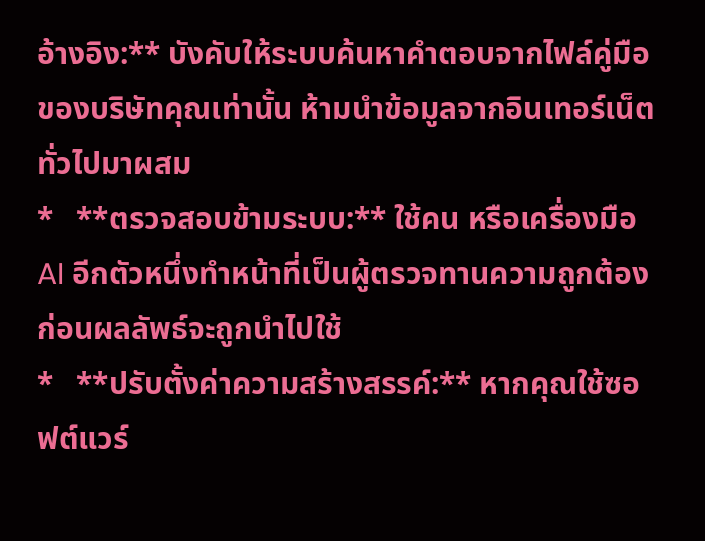อ้างอิง:** บังคับให้ระบบค้นหาคำตอบจากไฟล์คู่มือของบริษัทคุณเท่านั้น ห้ามนำข้อมูลจากอินเทอร์เน็ตทั่วไปมาผสม
*   **ตรวจสอบข้ามระบบ:** ใช้คน หรือเครื่องมือ AI อีกตัวหนึ่งทำหน้าที่เป็นผู้ตรวจทานความถูกต้องก่อนผลลัพธ์จะถูกนำไปใช้
*   **ปรับตั้งค่าความสร้างสรรค์:** หากคุณใช้ซอฟต์แวร์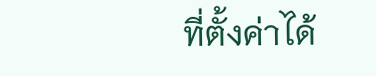ที่ตั้งค่าได้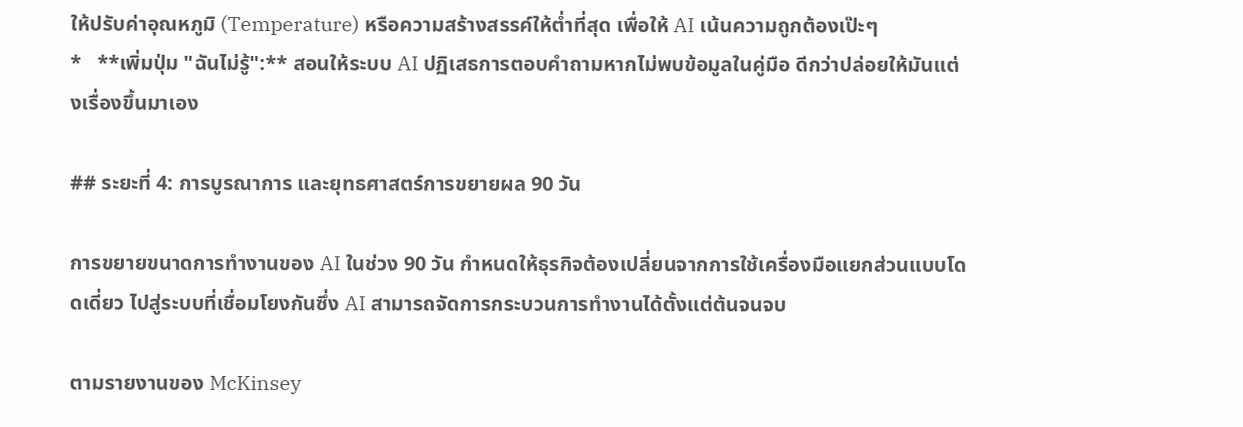ให้ปรับค่าอุณหภูมิ (Temperature) หรือความสร้างสรรค์ให้ต่ำที่สุด เพื่อให้ AI เน้นความถูกต้องเป๊ะๆ
*   **เพิ่มปุ่ม "ฉันไม่รู้":** สอนให้ระบบ AI ปฏิเสธการตอบคำถามหากไม่พบข้อมูลในคู่มือ ดีกว่าปล่อยให้มันแต่งเรื่องขึ้นมาเอง

## ระยะที่ 4: การบูรณาการ และยุทธศาสตร์การขยายผล 90 วัน

การขยายขนาดการทำงานของ AI ในช่วง 90 วัน กำหนดให้ธุรกิจต้องเปลี่ยนจากการใช้เครื่องมือแยกส่วนแบบโดดเดี่ยว ไปสู่ระบบที่เชื่อมโยงกันซึ่ง AI สามารถจัดการกระบวนการทำงานได้ตั้งแต่ต้นจนจบ

ตามรายงานของ McKinsey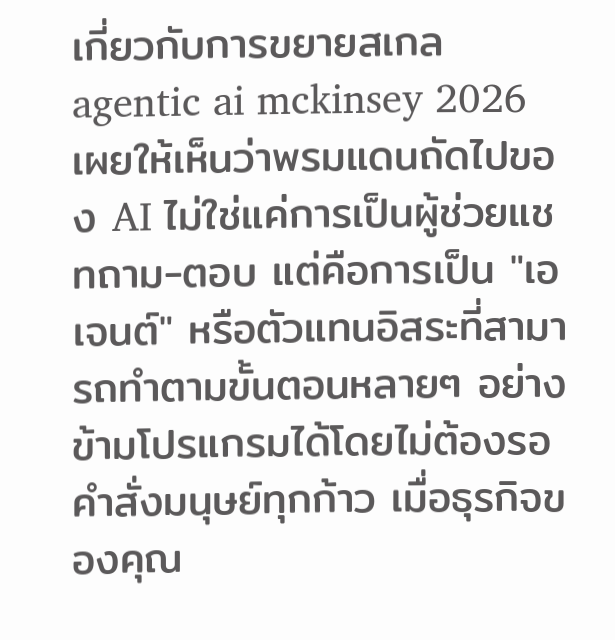เกี่ยวกับการขยายสเกล agentic ai mckinsey 2026 เผยให้เห็นว่าพรมแดนถัดไปของ AI ไม่ใช่แค่การเป็นผู้ช่วยแชทถาม-ตอบ แต่คือการเป็น "เอเจนต์" หรือตัวแทนอิสระที่สามารถทำตามขั้นตอนหลายๆ อย่างข้ามโปรแกรมได้โดยไม่ต้องรอคำสั่งมนุษย์ทุกก้าว เมื่อธุรกิจของคุณ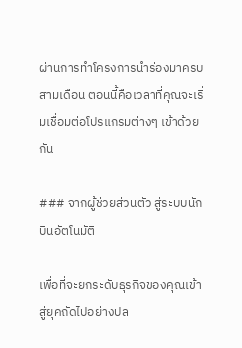ผ่านการทำโครงการนำร่องมาครบสามเดือน ตอนนี้คือเวลาที่คุณจะเริ่มเชื่อมต่อโปรแกรมต่างๆ เข้าด้วยกัน

### จากผู้ช่วยส่วนตัว สู่ระบบนักบินอัตโนมัติ

เพื่อที่จะยกระดับธุรกิจของคุณเข้าสู่ยุคถัดไปอย่างปล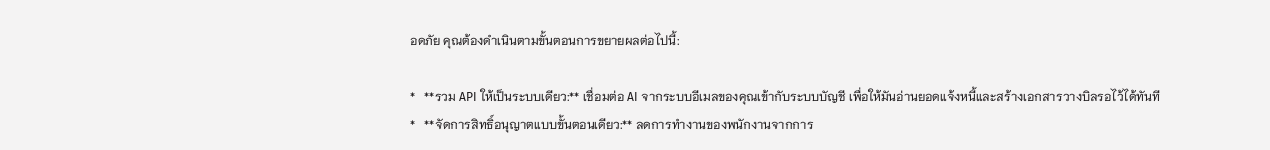อดภัย คุณต้องดำเนินตามขั้นตอนการขยายผลต่อไปนี้:

*   **รวม API ให้เป็นระบบเดียว:** เชื่อมต่อ AI จากระบบอีเมลของคุณเข้ากับระบบบัญชี เพื่อให้มันอ่านยอดแจ้งหนี้และสร้างเอกสารวางบิลรอไว้ได้ทันที
*   **จัดการสิทธิ์อนุญาตแบบขั้นตอนเดียว:** ลดการทำงานของพนักงานจากการ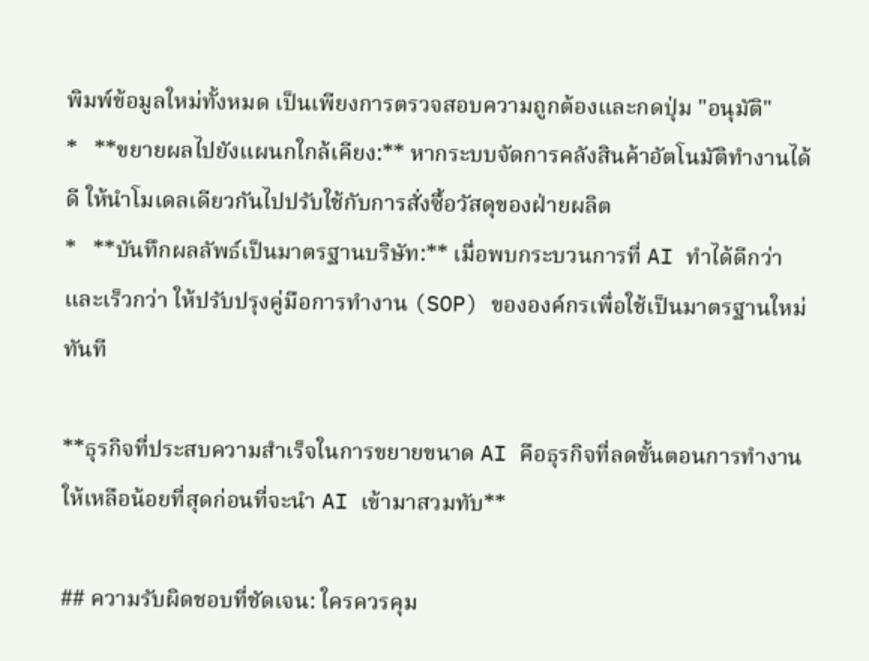พิมพ์ข้อมูลใหม่ทั้งหมด เป็นเพียงการตรวจสอบความถูกต้องและกดปุ่ม "อนุมัติ"
*   **ขยายผลไปยังแผนกใกล้เคียง:** หากระบบจัดการคลังสินค้าอัตโนมัติทำงานได้ดี ให้นำโมเดลเดียวกันไปปรับใช้กับการสั่งซื้อวัสดุของฝ่ายผลิต
*   **บันทึกผลลัพธ์เป็นมาตรฐานบริษัท:** เมื่อพบกระบวนการที่ AI ทำได้ดีกว่าและเร็วกว่า ให้ปรับปรุงคู่มือการทำงาน (SOP) ขององค์กรเพื่อใช้เป็นมาตรฐานใหม่ทันที

**ธุรกิจที่ประสบความสำเร็จในการขยายขนาด AI คือธุรกิจที่ลดขั้นตอนการทำงานให้เหลือน้อยที่สุดก่อนที่จะนำ AI เข้ามาสวมทับ**

## ความรับผิดชอบที่ชัดเจน: ใครควรคุม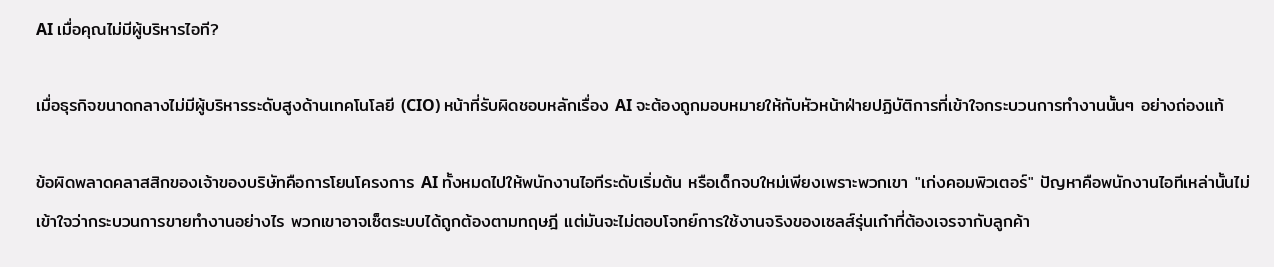AI เมื่อคุณไม่มีผู้บริหารไอที?

เมื่อธุรกิจขนาดกลางไม่มีผู้บริหารระดับสูงด้านเทคโนโลยี (CIO) หน้าที่รับผิดชอบหลักเรื่อง AI จะต้องถูกมอบหมายให้กับหัวหน้าฝ่ายปฏิบัติการที่เข้าใจกระบวนการทำงานนั้นๆ อย่างถ่องแท้

ข้อผิดพลาดคลาสสิกของเจ้าของบริษัทคือการโยนโครงการ AI ทั้งหมดไปให้พนักงานไอทีระดับเริ่มต้น หรือเด็กจบใหม่เพียงเพราะพวกเขา "เก่งคอมพิวเตอร์" ปัญหาคือพนักงานไอทีเหล่านั้นไม่เข้าใจว่ากระบวนการขายทำงานอย่างไร พวกเขาอาจเซ็ตระบบได้ถูกต้องตามทฤษฎี แต่มันจะไม่ตอบโจทย์การใช้งานจริงของเซลส์รุ่นเก๋าที่ต้องเจรจากับลูกค้า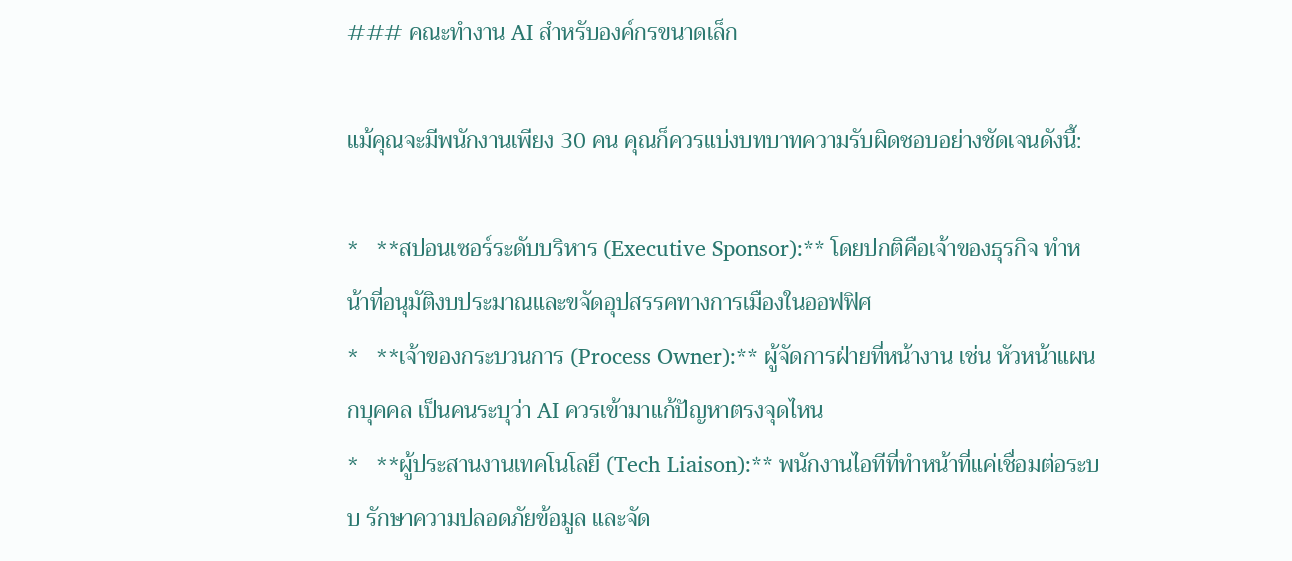### คณะทำงาน AI สำหรับองค์กรขนาดเล็ก

แม้คุณจะมีพนักงานเพียง 30 คน คุณก็ควรแบ่งบทบาทความรับผิดชอบอย่างชัดเจนดังนี้:

*   **สปอนเซอร์ระดับบริหาร (Executive Sponsor):** โดยปกติคือเจ้าของธุรกิจ ทำหน้าที่อนุมัติงบประมาณและขจัดอุปสรรคทางการเมืองในออฟฟิศ
*   **เจ้าของกระบวนการ (Process Owner):** ผู้จัดการฝ่ายที่หน้างาน เช่น หัวหน้าแผนกบุคคล เป็นคนระบุว่า AI ควรเข้ามาแก้ปัญหาตรงจุดไหน
*   **ผู้ประสานงานเทคโนโลยี (Tech Liaison):** พนักงานไอทีที่ทำหน้าที่แค่เชื่อมต่อระบบ รักษาความปลอดภัยข้อมูล และจัด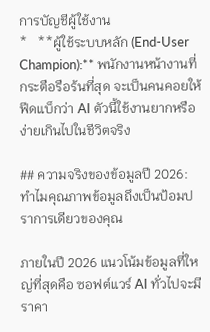การบัญชีผู้ใช้งาน
*   **ผู้ใช้ระบบหลัก (End-User Champion):** พนักงานหน้างานที่กระตือรือร้นที่สุด จะเป็นคนคอยให้ฟีดแบ็กว่า AI ตัวนี้ใช้งานยากหรือง่ายเกินไปในชีวิตจริง

## ความจริงของข้อมูลปี 2026: ทำไมคุณภาพข้อมูลถึงเป็นป้อมปราการเดียวของคุณ

ภายในปี 2026 แนวโน้มข้อมูลที่ใหญ่ที่สุดคือ ซอฟต์แวร์ AI ทั่วไปจะมีราคา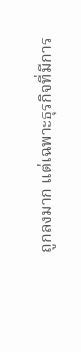ถูกลงมาก แต่เฉพาะธุรกิจที่มีการ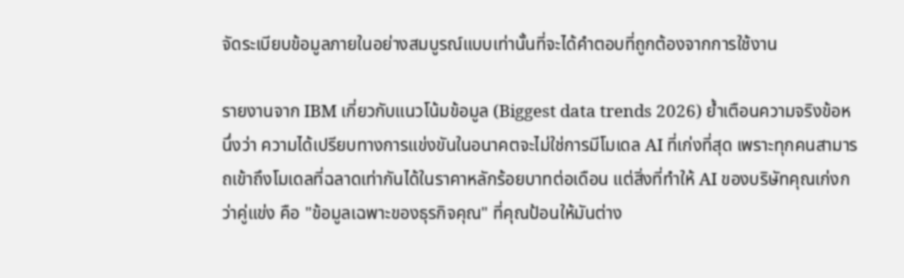จัดระเบียบข้อมูลภายในอย่างสมบูรณ์แบบเท่านั้นที่จะได้คำตอบที่ถูกต้องจากการใช้งาน

รายงานจาก IBM เกี่ยวกับแนวโน้มข้อมูล (Biggest data trends 2026) ย้ำเตือนความจริงข้อหนึ่งว่า ความได้เปรียบทางการแข่งขันในอนาคตจะไม่ใช่การมีโมเดล AI ที่เก่งที่สุด เพราะทุกคนสามารถเข้าถึงโมเดลที่ฉลาดเท่ากันได้ในราคาหลักร้อยบาทต่อเดือน แต่สิ่งที่ทำให้ AI ของบริษัทคุณเก่งกว่าคู่แข่ง คือ "ข้อมูลเฉพาะของธุรกิจคุณ" ที่คุณป้อนให้มันต่าง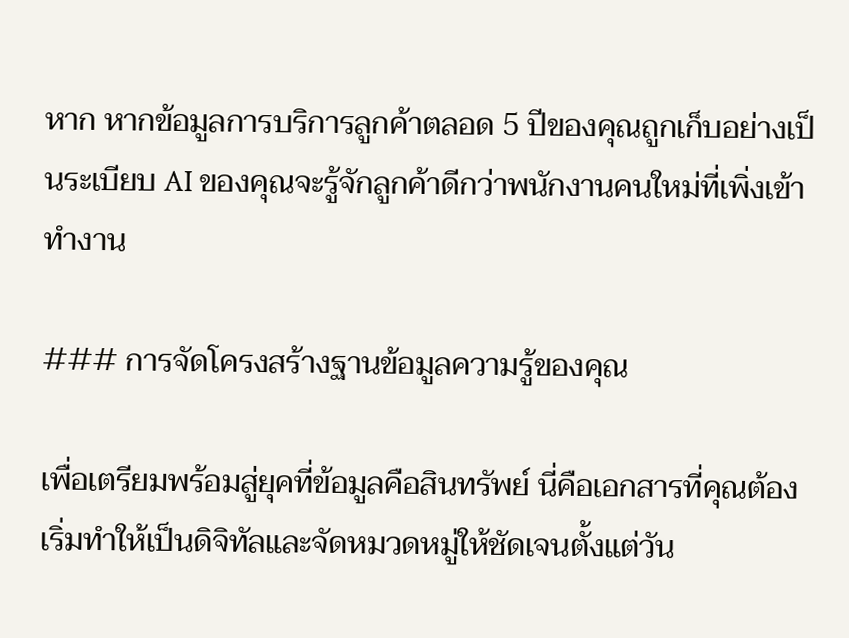หาก หากข้อมูลการบริการลูกค้าตลอด 5 ปีของคุณถูกเก็บอย่างเป็นระเบียบ AI ของคุณจะรู้จักลูกค้าดีกว่าพนักงานคนใหม่ที่เพิ่งเข้าทำงาน

### การจัดโครงสร้างฐานข้อมูลความรู้ของคุณ

เพื่อเตรียมพร้อมสู่ยุคที่ข้อมูลคือสินทรัพย์ นี่คือเอกสารที่คุณต้องเริ่มทำให้เป็นดิจิทัลและจัดหมวดหมู่ให้ชัดเจนตั้งแต่วัน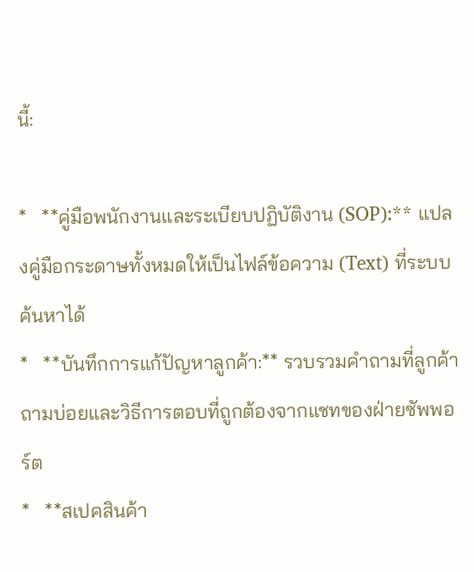นี้:

*   **คู่มือพนักงานและระเบียบปฏิบัติงาน (SOP):** แปลงคู่มือกระดาษทั้งหมดให้เป็นไฟล์ข้อความ (Text) ที่ระบบค้นหาได้
*   **บันทึกการแก้ปัญหาลูกค้า:** รวบรวมคำถามที่ลูกค้าถามบ่อยและวิธีการตอบที่ถูกต้องจากแชทของฝ่ายซัพพอร์ต
*   **สเปคสินค้า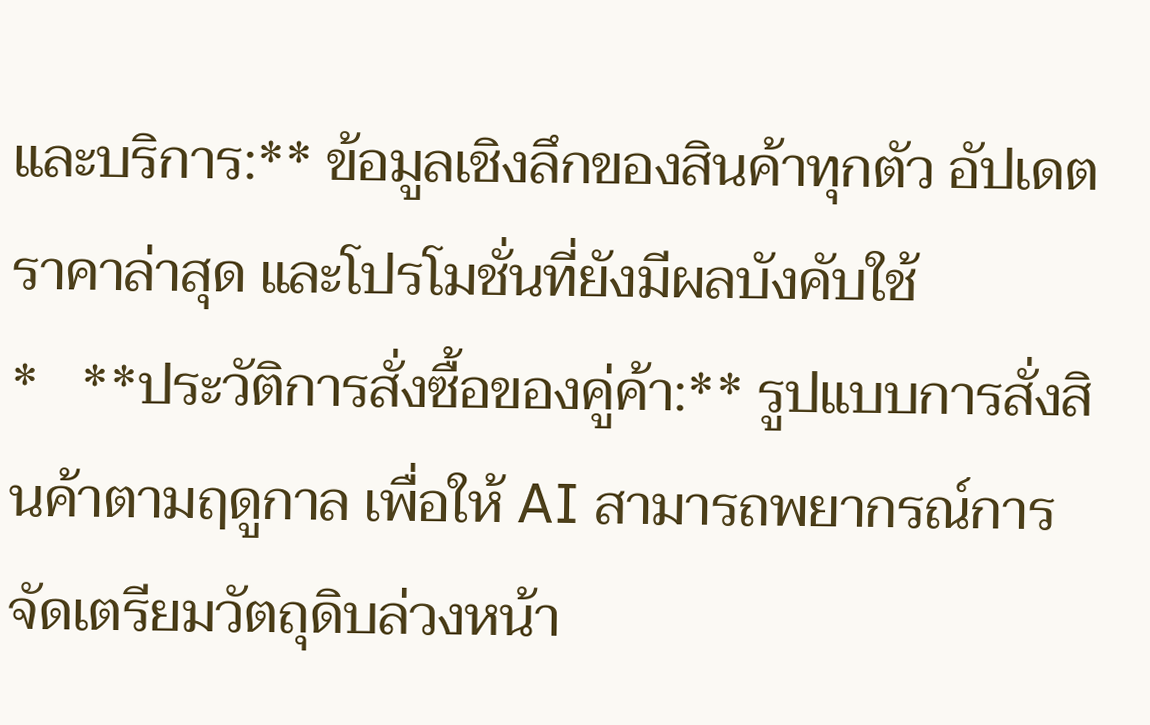และบริการ:** ข้อมูลเชิงลึกของสินค้าทุกตัว อัปเดตราคาล่าสุด และโปรโมชั่นที่ยังมีผลบังคับใช้
*   **ประวัติการสั่งซื้อของคู่ค้า:** รูปแบบการสั่งสินค้าตามฤดูกาล เพื่อให้ AI สามารถพยากรณ์การจัดเตรียมวัตถุดิบล่วงหน้า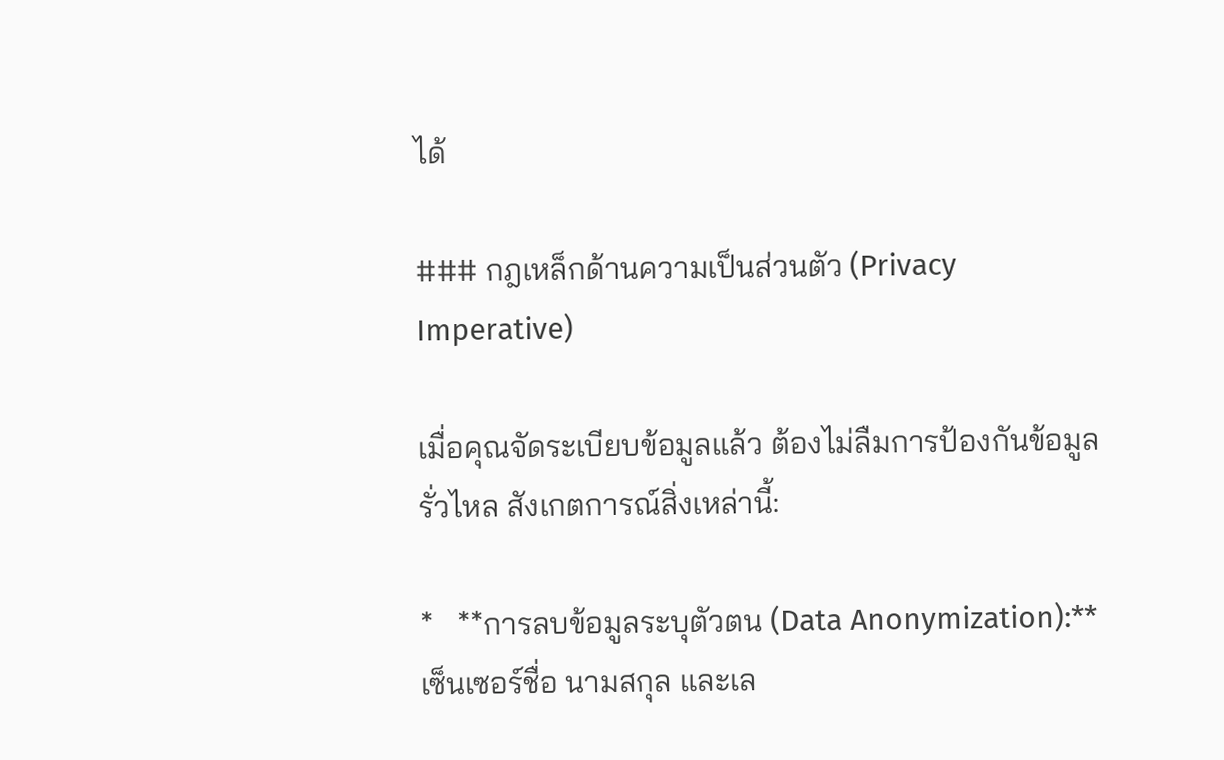ได้

### กฎเหล็กด้านความเป็นส่วนตัว (Privacy Imperative)

เมื่อคุณจัดระเบียบข้อมูลแล้ว ต้องไม่ลืมการป้องกันข้อมูลรั่วไหล สังเกตการณ์สิ่งเหล่านี้:

*   **การลบข้อมูลระบุตัวตน (Data Anonymization):** เซ็นเซอร์ชื่อ นามสกุล และเล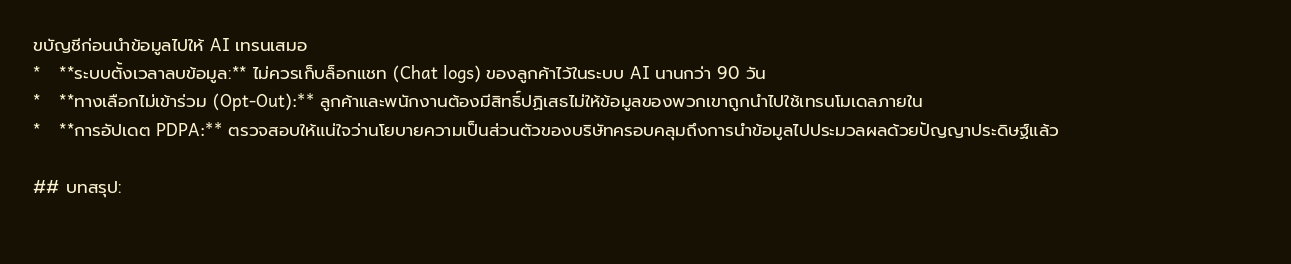ขบัญชีก่อนนำข้อมูลไปให้ AI เทรนเสมอ
*   **ระบบตั้งเวลาลบข้อมูล:** ไม่ควรเก็บล็อกแชท (Chat logs) ของลูกค้าไว้ในระบบ AI นานกว่า 90 วัน
*   **ทางเลือกไม่เข้าร่วม (Opt-Out):** ลูกค้าและพนักงานต้องมีสิทธิ์ปฏิเสธไม่ให้ข้อมูลของพวกเขาถูกนำไปใช้เทรนโมเดลภายใน
*   **การอัปเดต PDPA:** ตรวจสอบให้แน่ใจว่านโยบายความเป็นส่วนตัวของบริษัทครอบคลุมถึงการนำข้อมูลไปประมวลผลด้วยปัญญาประดิษฐ์แล้ว

## บทสรุป: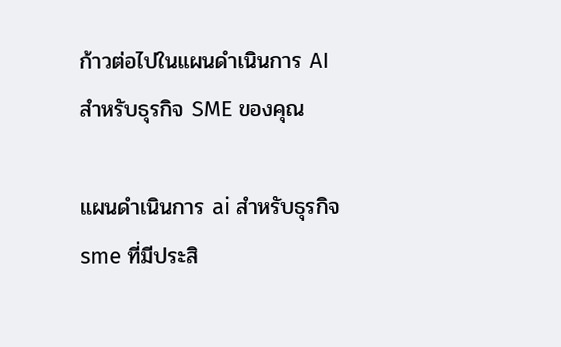ก้าวต่อไปในแผนดำเนินการ AI สำหรับธุรกิจ SME ของคุณ

แผนดำเนินการ ai สำหรับธุรกิจ sme ที่มีประสิ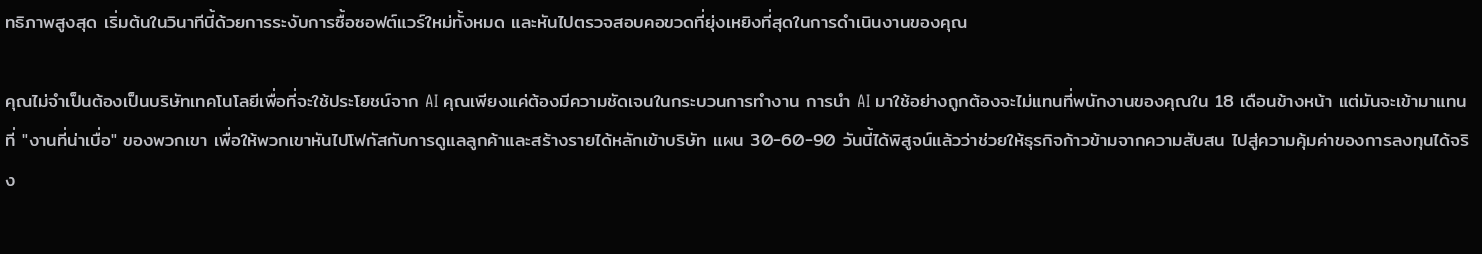ทธิภาพสูงสุด เริ่มต้นในวินาทีนี้ด้วยการระงับการซื้อซอฟต์แวร์ใหม่ทั้งหมด และหันไปตรวจสอบคอขวดที่ยุ่งเหยิงที่สุดในการดำเนินงานของคุณ

คุณไม่จำเป็นต้องเป็นบริษัทเทคโนโลยีเพื่อที่จะใช้ประโยชน์จาก AI คุณเพียงแค่ต้องมีความชัดเจนในกระบวนการทำงาน การนำ AI มาใช้อย่างถูกต้องจะไม่แทนที่พนักงานของคุณใน 18 เดือนข้างหน้า แต่มันจะเข้ามาแทนที่ "งานที่น่าเบื่อ" ของพวกเขา เพื่อให้พวกเขาหันไปโฟกัสกับการดูแลลูกค้าและสร้างรายได้หลักเข้าบริษัท แผน 30-60-90 วันนี้ได้พิสูจน์แล้วว่าช่วยให้ธุรกิจก้าวข้ามจากความสับสน ไปสู่ความคุ้มค่าของการลงทุนได้จริง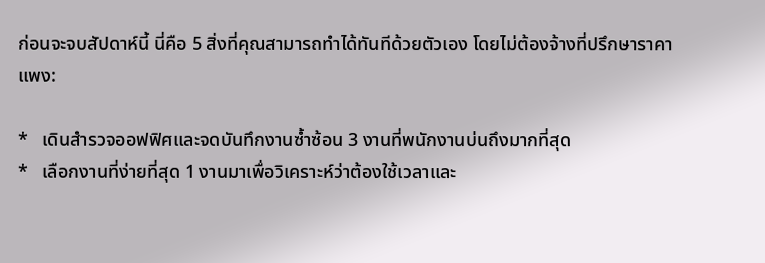ก่อนจะจบสัปดาห์นี้ นี่คือ 5 สิ่งที่คุณสามารถทำได้ทันทีด้วยตัวเอง โดยไม่ต้องจ้างที่ปรึกษาราคาแพง:

*   เดินสำรวจออฟฟิศและจดบันทึกงานซ้ำซ้อน 3 งานที่พนักงานบ่นถึงมากที่สุด
*   เลือกงานที่ง่ายที่สุด 1 งานมาเพื่อวิเคราะห์ว่าต้องใช้เวลาและ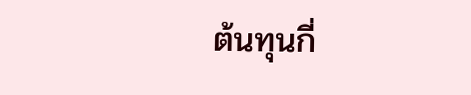ต้นทุนกี่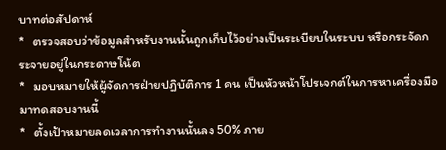บาทต่อสัปดาห์
*   ตรวจสอบว่าข้อมูลสำหรับงานนั้นถูกเก็บไว้อย่างเป็นระเบียบในระบบ หรือกระจัดกระจายอยู่ในกระดาษโน้ต
*   มอบหมายให้ผู้จัดการฝ่ายปฏิบัติการ 1 คน เป็นหัวหน้าโปรเจกต์ในการหาเครื่องมือมาทดสอบงานนี้
*   ตั้งเป้าหมายลดเวลาการทำงานนั้นลง 50% ภาย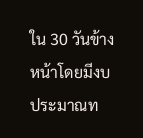ใน 30 วันข้างหน้าโดยมีงบประมาณท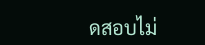ดสอบไม่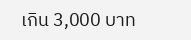เกิน 3,000 บาท